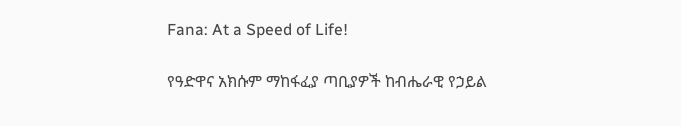Fana: At a Speed of Life!

የዓድዋና አክሱም ማከፋፈያ ጣቢያዎች ከብሔራዊ የኃይል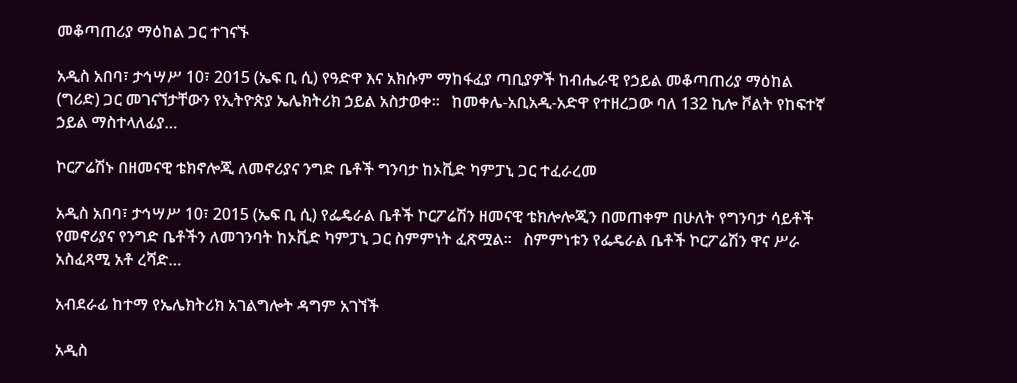መቆጣጠሪያ ማዕከል ጋር ተገናኙ

አዲስ አበባ፣ ታኅሣሥ 10፣ 2015 (ኤፍ ቢ ሲ) የዓድዋ እና አክሱም ማከፋፈያ ጣቢያዎች ከብሔራዊ የኃይል መቆጣጠሪያ ማዕከል (ግሪድ) ጋር መገናኘታቸውን የኢትዮጵያ ኤሌክትሪክ ኃይል አስታወቀ፡፡   ከመቀሌ-አቢአዲ-አድዋ የተዘረጋው ባለ 132 ኪሎ ቮልት የከፍተኛ ኃይል ማስተላለፊያ…

ኮርፖሬሽኑ በዘመናዊ ቴክኖሎጂ ለመኖሪያና ንግድ ቤቶች ግንባታ ከኦቪድ ካምፓኒ ጋር ተፈራረመ

አዲስ አበባ፣ ታኅሣሥ 10፣ 2015 (ኤፍ ቢ ሲ) የፌዴራል ቤቶች ኮርፖሬሽን ዘመናዊ ቴክሎሎጂን በመጠቀም በሁለት የግንባታ ሳይቶች የመኖሪያና የንግድ ቤቶችን ለመገንባት ከኦቪድ ካምፓኒ ጋር ስምምነት ፈጽሟል፡፡   ስምምነቱን የፌዴራል ቤቶች ኮርፖሬሽን ዋና ሥራ አስፈጻሚ አቶ ረሻድ…

አብደራፊ ከተማ የኤሌክትሪክ አገልግሎት ዳግም አገኘች

አዲስ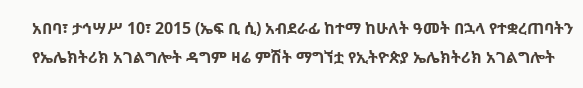አበባ፣ ታኅሣሥ 10፣ 2015 (ኤፍ ቢ ሲ) አብደራፊ ከተማ ከሁለት ዓመት በኋላ የተቋረጠባትን የኤሌክትሪክ አገልግሎት ዳግም ዛሬ ምሽት ማግኘቷ የኢትዮጵያ ኤሌክትሪክ አገልግሎት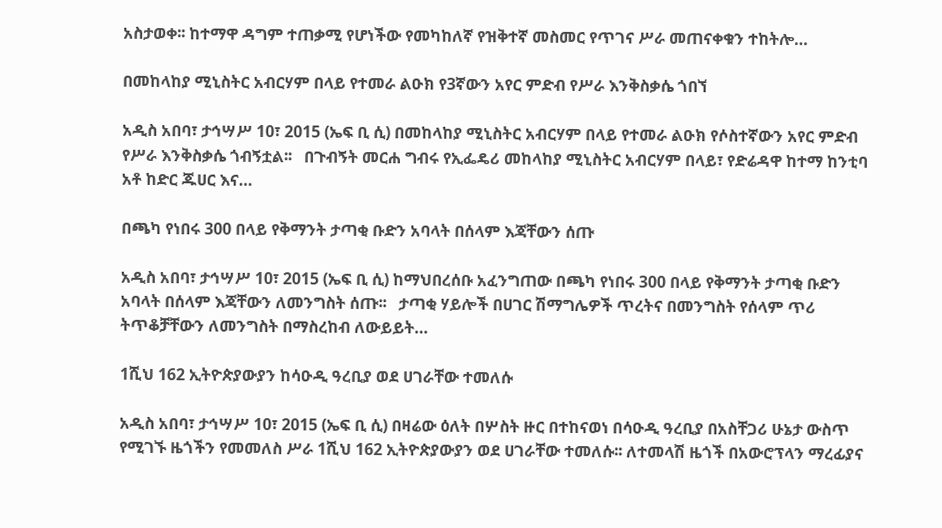አስታወቀ፡፡ ከተማዋ ዳግም ተጠቃሚ የሆነችው የመካከለኛ የዝቅተኛ መስመር የጥገና ሥራ መጠናቀቁን ተከትሎ…

በመከላከያ ሚኒስትር አብርሃም በላይ የተመራ ልዑክ የ3ኛውን አየር ምድብ የሥራ እንቅስቃሴ ጎበኘ

አዲስ አበባ፣ ታኅሣሥ 10፣ 2015 (ኤፍ ቢ ሲ) በመከላከያ ሚኒስትር አብርሃም በላይ የተመራ ልዑክ የሶስተኛውን አየር ምድብ የሥራ እንቅስቃሴ ጎብኝቷል፡፡   በጉብኝት መርሐ ግብሩ የኢፌዴሪ መከላከያ ሚኒስትር አብርሃም በላይ፣ የድሬዳዋ ከተማ ከንቲባ አቶ ከድር ጁሀር እና…

በጫካ የነበሩ 300 በላይ የቅማንት ታጣቂ ቡድን አባላት በሰላም እጃቸውን ሰጡ

አዲስ አበባ፣ ታኅሣሥ 10፣ 2015 (ኤፍ ቢ ሲ) ከማህበረሰቡ አፈንግጠው በጫካ የነበሩ 300 በላይ የቅማንት ታጣቂ ቡድን አባላት በሰላም እጃቸውን ለመንግስት ሰጡ፡፡   ታጣቂ ሃይሎች በሀገር ሽማግሌዎች ጥረትና በመንግስት የሰላም ጥሪ ትጥቆቻቸውን ለመንግስት በማስረከብ ለውይይት…

1ሺህ 162 ኢትዮጵያውያን ከሳዑዲ ዓረቢያ ወደ ሀገራቸው ተመለሱ

አዲስ አበባ፣ ታኅሣሥ 10፣ 2015 (ኤፍ ቢ ሲ) በዛሬው ዕለት በሦስት ዙር በተከናወነ በሳዑዲ ዓረቢያ በአስቸጋሪ ሁኔታ ውስጥ የሚገኙ ዜጎችን የመመለስ ሥራ 1ሺህ 162 ኢትዮጵያውያን ወደ ሀገራቸው ተመለሱ፡፡ ለተመላሽ ዜጎች በአውሮፕላን ማረፊያና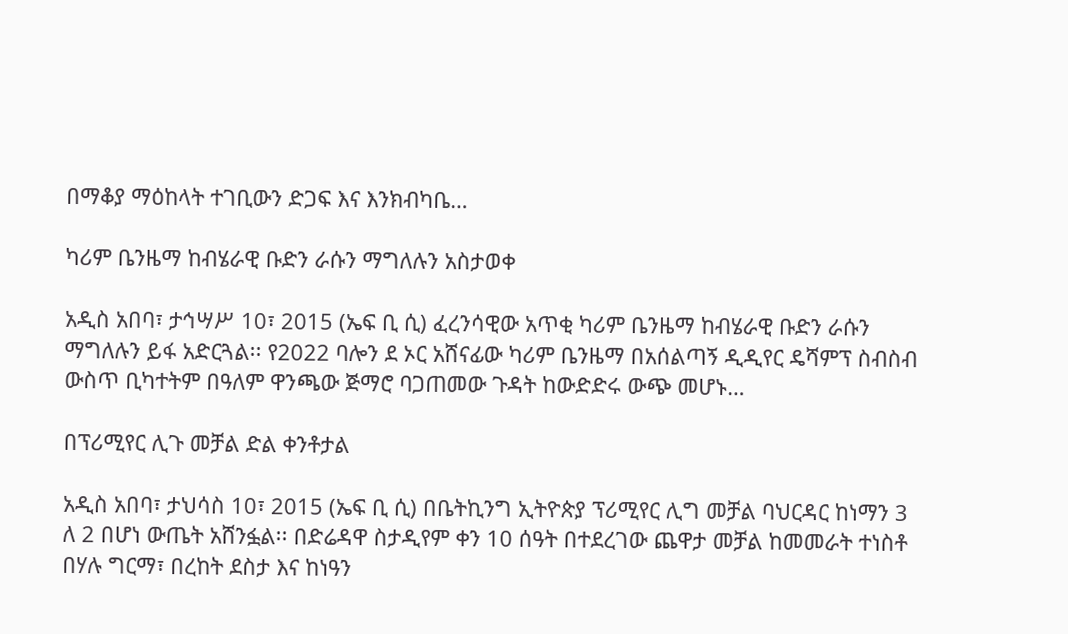በማቆያ ማዕከላት ተገቢውን ድጋፍ እና እንክብካቤ…

ካሪም ቤንዜማ ከብሄራዊ ቡድን ራሱን ማግለሉን አስታወቀ

አዲስ አበባ፣ ታኅሣሥ 10፣ 2015 (ኤፍ ቢ ሲ) ፈረንሳዊው አጥቂ ካሪም ቤንዜማ ከብሄራዊ ቡድን ራሱን ማግለሉን ይፋ አድርጓል፡፡ የ2022 ባሎን ደ ኦር አሸናፊው ካሪም ቤንዜማ በአሰልጣኝ ዲዲየር ዴሻምፕ ስብስብ ውስጥ ቢካተትም በዓለም ዋንጫው ጅማሮ ባጋጠመው ጉዳት ከውድድሩ ውጭ መሆኑ…

በፕሪሚየር ሊጉ መቻል ድል ቀንቶታል

አዲስ አበባ፣ ታህሳስ 10፣ 2015 (ኤፍ ቢ ሲ) በቤትኪንግ ኢትዮጵያ ፕሪሚየር ሊግ መቻል ባህርዳር ከነማን 3 ለ 2 በሆነ ውጤት አሸንፏል፡፡ በድሬዳዋ ስታዲየም ቀን 10 ሰዓት በተደረገው ጨዋታ መቻል ከመመራት ተነስቶ በሃሉ ግርማ፣ በረከት ደስታ እና ከነዓን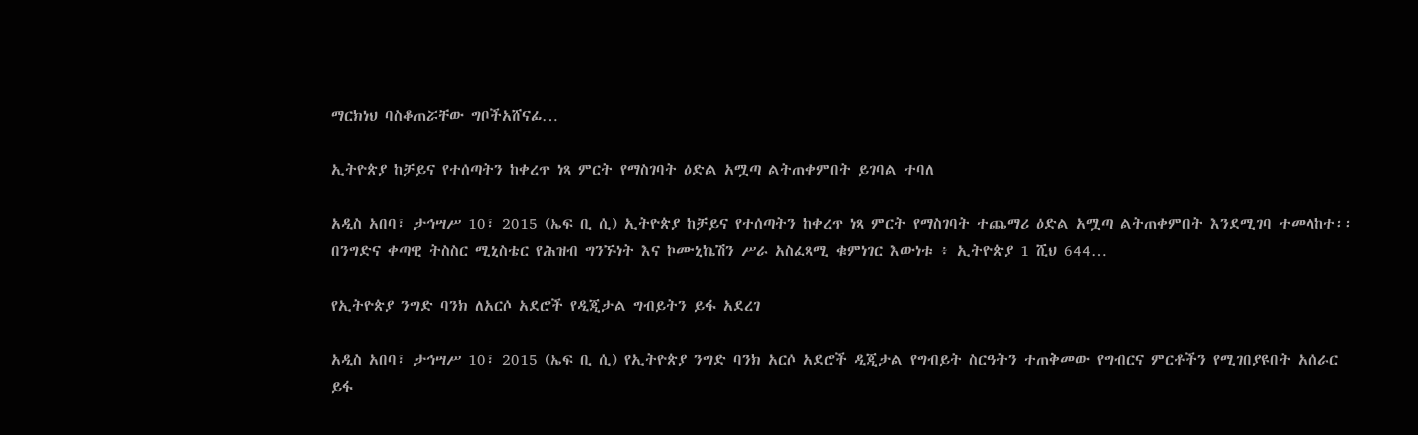ማርክነህ ባስቆጠሯቸው ግቦችአሸናፊ…

ኢትዮጵያ ከቻይና የተሰጣትን ከቀረጥ ነጻ ምርት የማስገባት ዕድል አሟጣ ልትጠቀምበት ይገባል ተባለ

አዲስ አበባ፣ ታኅሣሥ 10፣ 2015 (ኤፍ ቢ ሲ) ኢትዮጵያ ከቻይና የተሰጣትን ከቀረጥ ነጻ ምርት የማስገባት ተጨማሪ ዕድል አሟጣ ልትጠቀምበት እንደሚገባ ተመላከተ፡፡ በንግድና ቀጣዊ ትስስር ሚኒስቴር የሕዝብ ግንኙነት እና ኮሙኒኬሽን ሥራ አስፈጻሚ ቁምነገር እውነቱ ፥ ኢትዮጵያ 1 ሺህ 644…

የኢትዮጵያ ንግድ ባንክ ለአርሶ አደሮች የዲጂታል ግብይትን ይፋ አደረገ

አዲስ አበባ፣ ታኅሣሥ 10፣ 2015 (ኤፍ ቢ ሲ) የኢትዮጵያ ንግድ ባንክ አርሶ አደሮች ዲጂታል የግብይት ስርዓትን ተጠቅመው የግብርና ምርቶችን የሚገበያዩበት አሰራር ይፋ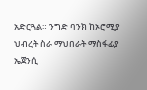አድርጓል። ንግድ ባንክ ከኦሮሚያ ህብረት ስራ ማህበራት ማስፋፊያ ኤጀንሲ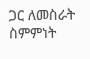ጋር ለመስራት ስምምነት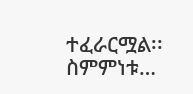ተፈራርሟል፡፡ ስምምነቱ…